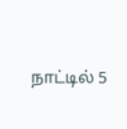நாட்டில் 5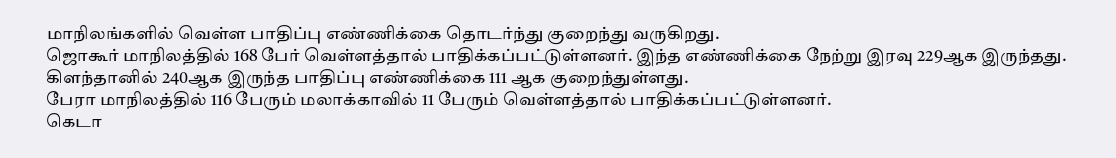மாநிலங்களில் வெள்ள பாதிப்பு எண்ணிக்கை தொடர்ந்து குறைந்து வருகிறது.
ஜொகூர் மாநிலத்தில் 168 பேர் வெள்ளத்தால் பாதிக்கப்பட்டுள்ளனர். இந்த எண்ணிக்கை நேற்று இரவு 229ஆக இருந்தது.
கிளந்தானில் 240ஆக இருந்த பாதிப்பு எண்ணிக்கை 111 ஆக குறைந்துள்ளது.
பேரா மாநிலத்தில் 116 பேரும் மலாக்காவில் 11 பேரும் வெள்ளத்தால் பாதிக்கப்பட்டுள்ளனர்.
கெடா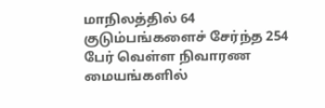மாநிலத்தில் 64 குடும்பங்களைச் சேர்ந்த 254 பேர் வெள்ள நிவாரண மையங்களில்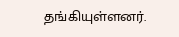தங்கியுள்ளனர்.